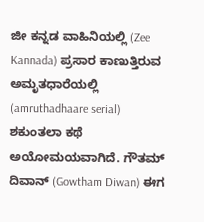ಜೀ ಕನ್ನಡ ವಾಹಿನಿಯಲ್ಲಿ (Zee Kannada) ಪ್ರಸಾರ ಕಾಣುತ್ತಿರುವ ಅಮೃತಧಾರೆಯಲ್ಲಿ (amruthadhaare serial) ಶಕುಂತಲಾ ಕಥೆ ಅಯೋಮಯವಾಗಿದೆ. ಗೌತಮ್ ದಿವಾನ್ (Gowtham Diwan) ಈಗ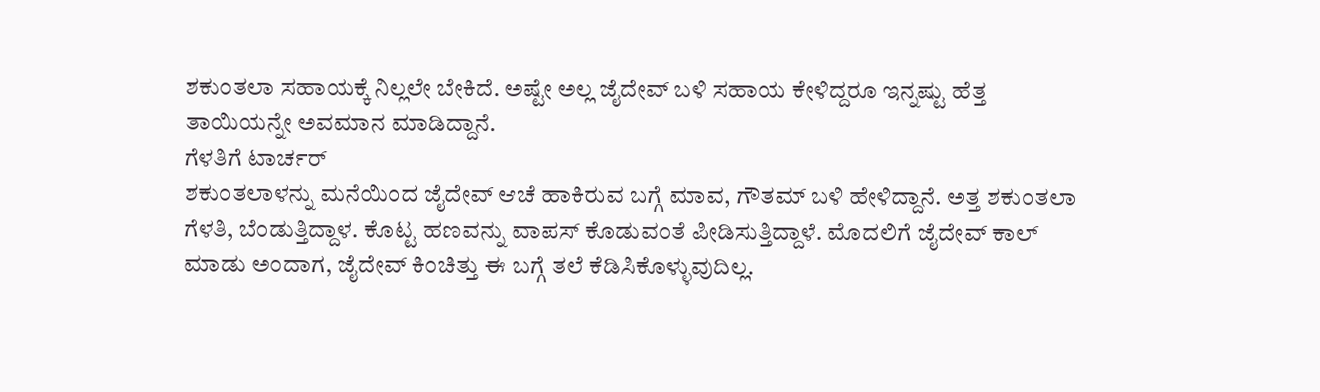ಶಕುಂತಲಾ ಸಹಾಯಕ್ಕೆ ನಿಲ್ಲಲೇ ಬೇಕಿದೆ. ಅಷ್ಟೇ ಅಲ್ಲ ಜೈದೇವ್ ಬಳಿ ಸಹಾಯ ಕೇಳಿದ್ದರೂ ಇನ್ನಷ್ಟು ಹೆತ್ತ ತಾಯಿಯನ್ನೇ ಅವಮಾನ ಮಾಡಿದ್ದಾನೆ.
ಗೆಳತಿಗೆ ಟಾರ್ಚರ್
ಶಕುಂತಲಾಳನ್ನು ಮನೆಯಿಂದ ಜೈದೇವ್ ಆಚೆ ಹಾಕಿರುವ ಬಗ್ಗೆ ಮಾವ, ಗೌತಮ್ ಬಳಿ ಹೇಳಿದ್ದಾನೆ. ಅತ್ತ ಶಕುಂತಲಾ ಗೆಳತಿ, ಬೆಂಡುತ್ತಿದ್ದಾಳ. ಕೊಟ್ಟ ಹಣವನ್ನು ವಾಪಸ್ ಕೊಡುವಂತೆ ಪೀಡಿಸುತ್ತಿದ್ದಾಳೆ. ಮೊದಲಿಗೆ ಜೈದೇವ್ ಕಾಲ್ ಮಾಡು ಅಂದಾಗ, ಜೈದೇವ್ ಕಿಂಚಿತ್ತು ಈ ಬಗ್ಗೆ ತಲೆ ಕೆಡಿಸಿಕೊಳ್ಳುವುದಿಲ್ಲ.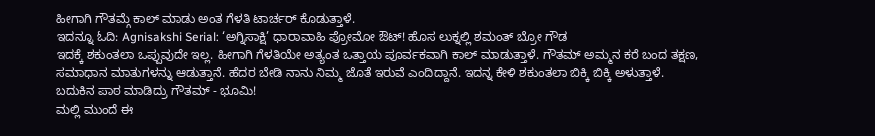ಹೀಗಾಗಿ ಗೌತಮ್ಗೆ ಕಾಲ್ ಮಾಡು ಅಂತ ಗೆಳತಿ ಟಾರ್ಚರ್ ಕೊಡುತ್ತಾಳೆ.
ಇದನ್ನೂ ಓದಿ: Agnisakshi Serial: ‘ಅಗ್ನಿಸಾಕ್ಷಿ’ ಧಾರಾವಾಹಿ ಪ್ರೋಮೋ ಔಟ್! ಹೊಸ ಲುಕ್ನಲ್ಲಿ ಶಮಂತ್ ಬ್ರೋ ಗೌಡ
ಇದಕ್ಕೆ ಶಕುಂತಲಾ ಒಪ್ಪುವುದೇ ಇಲ್ಲ. ಹೀಗಾಗಿ ಗೆಳತಿಯೇ ಅತ್ಯಂತ ಒತ್ತಾಯ ಪೂರ್ವಕವಾಗಿ ಕಾಲ್ ಮಾಡುತ್ತಾಳೆ. ಗೌತಮ್ ಅಮ್ಮನ ಕರೆ ಬಂದ ತಕ್ಷಣ, ಸಮಾಧಾನ ಮಾತುಗಳನ್ನು ಆಡುತ್ತಾನೆ. ಹೆದರ ಬೇಡಿ ನಾನು ನಿಮ್ಮ ಜೊತೆ ಇರುವೆ ಎಂದಿದ್ದಾನೆ. ಇದನ್ನ ಕೇಳಿ ಶಕುಂತಲಾ ಬಿಕ್ಕಿ ಬಿಕ್ಕಿ ಅಳುತ್ತಾಳೆ.
ಬದುಕಿನ ಪಾಠ ಮಾಡಿದ್ರು ಗೌತಮ್ - ಭೂಮಿ!
ಮಲ್ಲಿ ಮುಂದೆ ಈ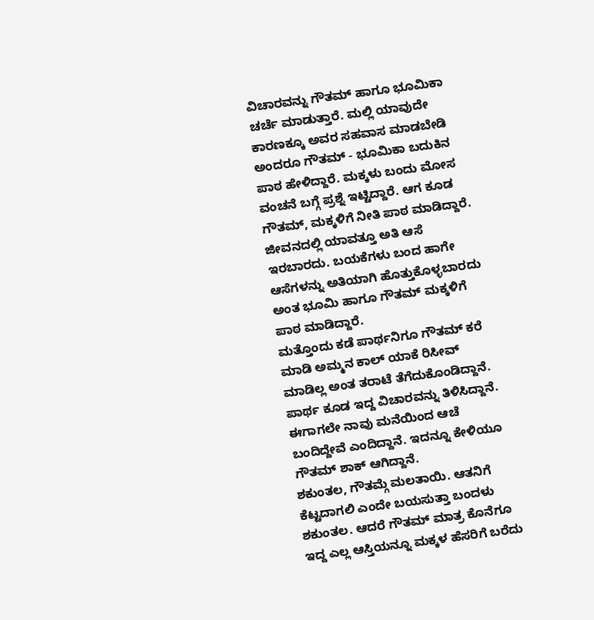ವಿಚಾರವನ್ನು ಗೌತಮ್ ಹಾಗೂ ಭೂಮಿಕಾ ಚರ್ಚೆ ಮಾಡುತ್ತಾರೆ. ಮಲ್ಲಿ ಯಾವುದೇ ಕಾರಣಕ್ಕೂ ಅವರ ಸಹವಾಸ ಮಾಡಬೇಡಿ ಅಂದರೂ ಗೌತಮ್ - ಭೂಮಿಕಾ ಬದುಕಿನ ಪಾಠ ಹೇಳಿದ್ದಾರೆ. ಮಕ್ಕಳು ಬಂದು ಮೋಸ ವಂಚನೆ ಬಗ್ಗೆ ಪ್ರಶ್ನೆ ಇಟ್ಟಿದ್ದಾರೆ. ಆಗ ಕೂಡ ಗೌತಮ್, ಮಕ್ಕಳಿಗೆ ನೀತಿ ಪಾಠ ಮಾಡಿದ್ದಾರೆ. ಜೀವನದಲ್ಲಿ ಯಾವತ್ತೂ ಅತಿ ಆಸೆ ಇರಬಾರದು. ಬಯಕೆಗಳು ಬಂದ ಹಾಗೇ ಆಸೆಗಳನ್ನು ಅತಿಯಾಗಿ ಹೊತ್ತುಕೊಳ್ಳಬಾರದು ಅಂತ ಭೂಮಿ ಹಾಗೂ ಗೌತಮ್ ಮಕ್ಕಳಿಗೆ ಪಾಠ ಮಾಡಿದ್ದಾರೆ.
ಮತ್ತೊಂದು ಕಡೆ ಪಾರ್ಥನಿಗೂ ಗೌತಮ್ ಕರೆ ಮಾಡಿ ಅಮ್ಮನ ಕಾಲ್ ಯಾಕೆ ರಿಸೀವ್ ಮಾಡಿಲ್ಲ ಅಂತ ತರಾಟೆ ತೆಗೆದುಕೊಂಡಿದ್ದಾನೆ. ಪಾರ್ಥ ಕೂಡ ಇದ್ದ ವಿಚಾರವನ್ನು ತಿಳಿಸಿದ್ದಾನೆ. ಈಗಾಗಲೇ ನಾವು ಮನೆಯಿಂದ ಆಚೆ ಬಂದಿದ್ದೇವೆ ಎಂದಿದ್ದಾನೆ. ಇದನ್ನೂ ಕೇಳಿಯೂ ಗೌತಮ್ ಶಾಕ್ ಆಗಿದ್ದಾನೆ.
ಶಕುಂತಲ, ಗೌತಮ್ಗೆ ಮಲತಾಯಿ. ಆತನಿಗೆ ಕೆಟ್ಟದಾಗಲಿ ಎಂದೇ ಬಯಸುತ್ತಾ ಬಂದಳು ಶಕುಂತಲ. ಆದರೆ ಗೌತಮ್ ಮಾತ್ರ ಕೊನೆಗೂ ಇದ್ದ ಎಲ್ಲ ಆಸ್ತಿಯನ್ನೂ ಮಕ್ಕಳ ಹೆಸರಿಗೆ ಬರೆದು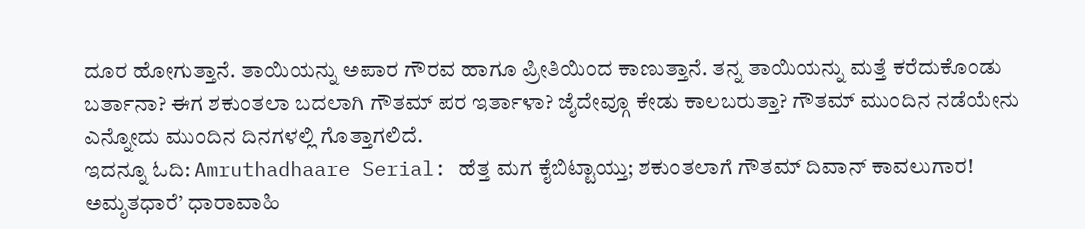ದೂರ ಹೋಗುತ್ತಾನೆ. ತಾಯಿಯನ್ನು ಅಪಾರ ಗೌರವ ಹಾಗೂ ಪ್ರೀತಿಯಿಂದ ಕಾಣುತ್ತಾನೆ. ತನ್ನ ತಾಯಿಯನ್ನು ಮತ್ತೆ ಕರೆದುಕೊಂಡು ಬರ್ತಾನಾ? ಈಗ ಶಕುಂತಲಾ ಬದಲಾಗಿ ಗೌತಮ್ ಪರ ಇರ್ತಾಳಾ? ಜೈದೇವ್ಗೂ ಕೇಡು ಕಾಲಬರುತ್ತಾ? ಗೌತಮ್ ಮುಂದಿನ ನಡೆಯೇನು ಎನ್ನೋದು ಮುಂದಿನ ದಿನಗಳಲ್ಲಿ ಗೊತ್ತಾಗಲಿದೆ.
ಇದನ್ನೂ ಓದಿ: Amruthadhaare Serial: ಹೆತ್ತ ಮಗ ಕೈಬಿಟ್ಟಾಯ್ತು; ಶಕುಂತಲಾಗೆ ಗೌತಮ್ ದಿವಾನ್ ಕಾವಲುಗಾರ!
ಅಮೃತಧಾರೆ’ ಧಾರಾವಾಹಿ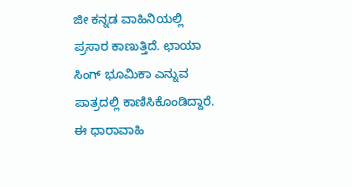ಜೀ ಕನ್ನಡ ವಾಹಿನಿಯಲ್ಲಿ ಪ್ರಸಾರ ಕಾಣುತ್ತಿದೆ. ಛಾಯಾ ಸಿಂಗ್ ಭೂಮಿಕಾ ಎನ್ನುವ ಪಾತ್ರದಲ್ಲಿ ಕಾಣಿಸಿಕೊಂಡಿದ್ದಾರೆ. ಈ ಧಾರಾವಾಹಿ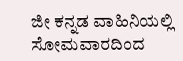ಜೀ ಕನ್ನಡ ವಾಹಿನಿಯಲ್ಲಿ ಸೋಮವಾರದಿಂದ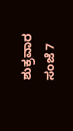ಶುಕ್ರವಾರ ಸಂಜೆ 7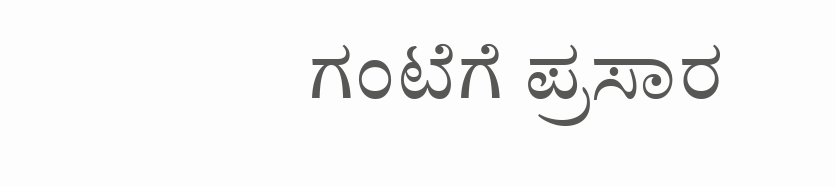ಗಂಟೆಗೆ ಪ್ರಸಾರ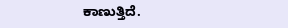ಕಾಣುತ್ತಿದೆ.